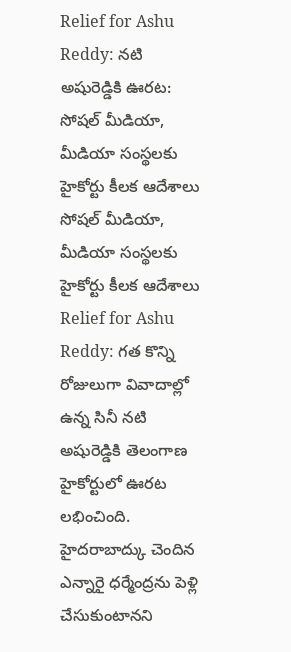Relief for Ashu Reddy: నటి అషురెడ్డికి ఊరట: సోషల్ మీడియా, మీడియా సంస్థలకు హైకోర్టు కీలక ఆదేశాలు
సోషల్ మీడియా, మీడియా సంస్థలకు హైకోర్టు కీలక ఆదేశాలు
Relief for Ashu Reddy: గత కొన్ని రోజులుగా వివాదాల్లో ఉన్న సినీ నటి అషురెడ్డికి తెలంగాణ హైకోర్టులో ఊరట లభించింది. హైదరాబాద్కు చెందిన ఎన్నారై ధర్మేంద్రను పెళ్లి చేసుకుంటానని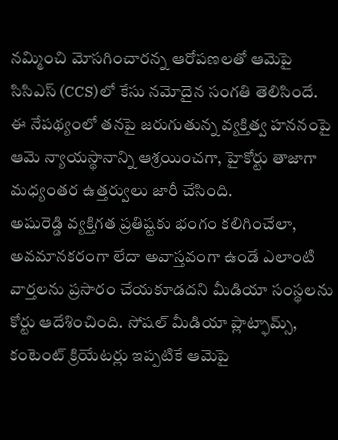నమ్మించి మోసగించారన్న ఆరోపణలతో ఆమెపై సిసిఎస్ (CCS)లో కేసు నమోదైన సంగతి తెలిసిందే. ఈ నేపథ్యంలో తనపై జరుగుతున్న వ్యక్తిత్వ హననంపై ఆమె న్యాయస్థానాన్ని ఆశ్రయించగా, హైకోర్టు తాజాగా మధ్యంతర ఉత్తర్వులు జారీ చేసింది.
అషురెడ్డి వ్యక్తిగత ప్రతిష్టకు భంగం కలిగించేలా, అవమానకరంగా లేదా అవాస్తవంగా ఉండే ఎలాంటి వార్తలను ప్రసారం చేయకూడదని మీడియా సంస్థలను కోర్టు ఆదేశించింది. సోషల్ మీడియా ప్లాట్ఫామ్స్, కంటెంట్ క్రియేటర్లు ఇప్పటికే ఆమెపై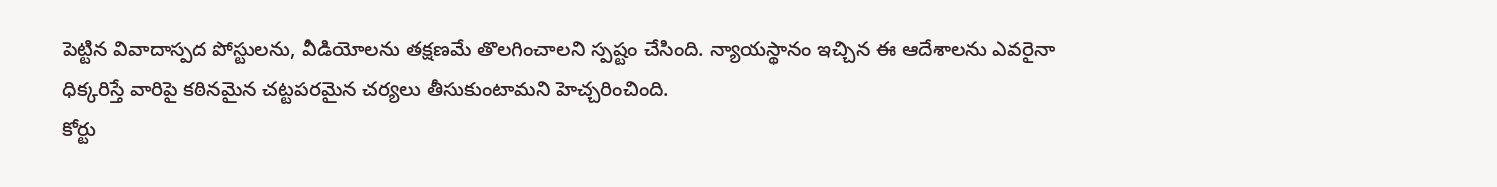పెట్టిన వివాదాస్పద పోస్టులను, వీడియోలను తక్షణమే తొలగించాలని స్పష్టం చేసింది. న్యాయస్థానం ఇచ్చిన ఈ ఆదేశాలను ఎవరైనా ధిక్కరిస్తే వారిపై కఠినమైన చట్టపరమైన చర్యలు తీసుకుంటామని హెచ్చరించింది.
కోర్టు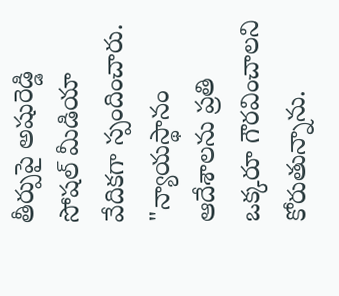తీర్పుపై అషురెడ్డి సోషల్ మీడియా వేదికగా స్పందించారు. "న్యాయస్థానం ఆదేశాలను ప్రతి ఒక్కరూ గౌరవించాలని కోరుతున్నాను.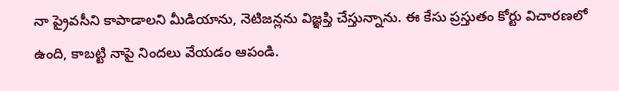నా ప్రైవసీని కాపాడాలని మీడియాను, నెటిజన్లను విజ్ఞప్తి చేస్తున్నాను. ఈ కేసు ప్రస్తుతం కోర్టు విచారణలో ఉంది, కాబట్టి నాపై నిందలు వేయడం ఆపండి.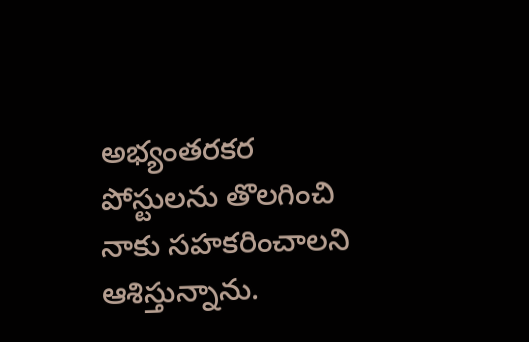అభ్యంతరకర పోస్టులను తొలగించి నాకు సహకరించాలని ఆశిస్తున్నాను.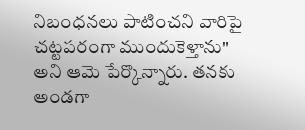నిబంధనలు పాటించని వారిపై చట్టపరంగా ముందుకెళ్తాను" అని ఆమె పేర్కొన్నారు. తనకు అండగా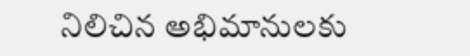నిలిచిన అభిమానులకు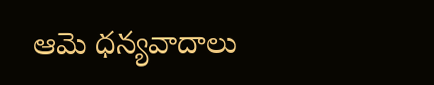ఆమె ధన్యవాదాలు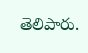తెలిపారు.